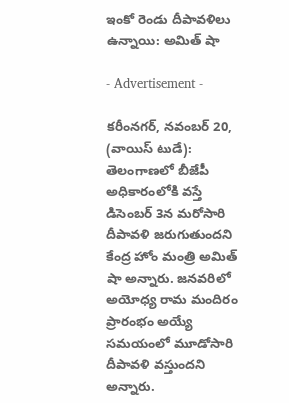ఇంకో రెండు దీపావళిలు ఉన్నాయి: అమిత్ షా

- Advertisement -

కరీంనగర్, నవంబర్ 20, (వాయిస్ టుడే): తెలంగాణలో బీజేపీ అధికారంలోకి వస్తే డిసెంబర్ 3న మరోసారి దీపావళి జరుగుతుందని కేంద్ర హోం మంత్రి అమిత్ షా అన్నారు. జనవరిలో అయోధ్య రామ మందిరం ప్రారంభం అయ్యే సమయంలో మూడోసారి దీపావళి వస్తుందని అన్నారు.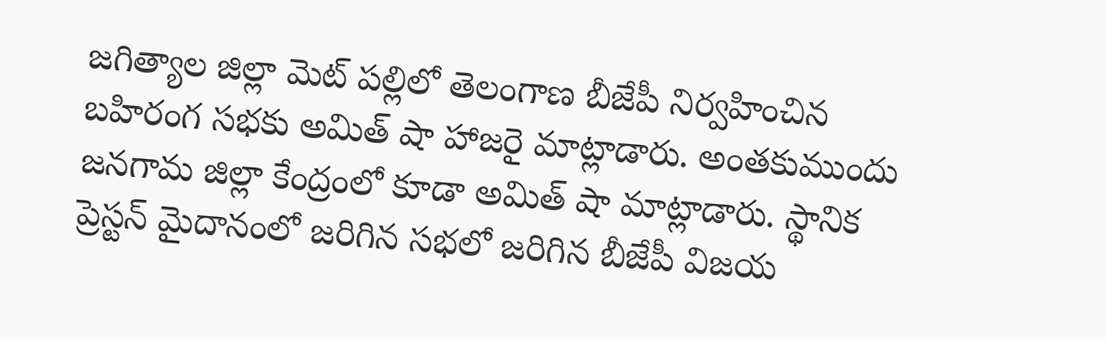జగిత్యాల జిల్లా మెట్ పల్లిలో తెలంగాణ బీజేపీ నిర్వహించిన బహిరంగ సభకు అమిత్ షా హాజరై మాట్లాడారు. అంతకుముందు జనగామ జిల్లా కేంద్రంలో కూడా అమిత్ షా మాట్లాడారు. స్థానిక ప్రెస్టన్ మైదానంలో జరిగిన సభలో జరిగిన బీజేపీ విజయ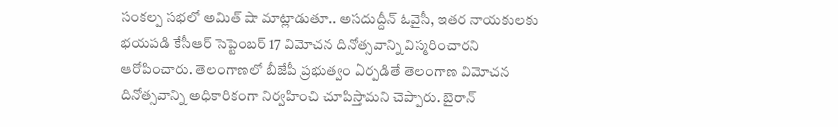సంకల్ప సభలో అమిత్ షా మాట్లాడుతూ.. అసదుద్దీన్ ఓవైసీ, ఇతర నాయకులకు భయపడి కేసీఆర్ సెప్టెంబర్ 17 విమోచన దినోత్సవాన్ని విస్మరించారని ఆరోపించారు. తెలంగాణలో బీజేపీ ప్రభుత్వం ఏర్పడితే తెలంగాణ విమోచన దినోత్సవాన్ని అధికారికంగా నిర్వహించి చూపిస్తామని చెప్పారు. బైరాన్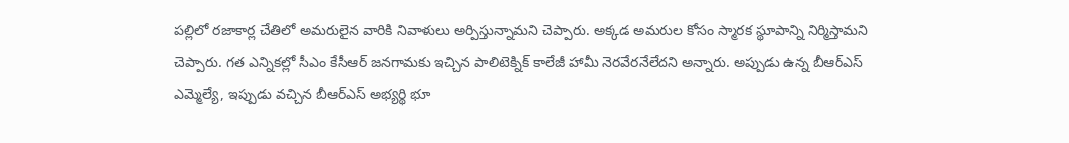పల్లిలో రజాకార్ల చేతిలో అమరులైన వారికి నివాళులు అర్పిస్తున్నామని చెప్పారు. అక్కడ అమరుల కోసం స్మారక స్థూపాన్ని నిర్మిస్తామని చెప్పారు. గత ఎన్నికల్లో సీఎం కేసీఆర్ జనగామకు ఇచ్చిన పాలిటెక్నిక్ కాలేజీ హామీ నెరవేరనేలేదని అన్నారు. అప్పుడు ఉన్న బీఆర్ఎస్ ఎమ్మెల్యే, ఇప్పుడు వచ్చిన బీఆర్ఎస్ అభ్యర్థి భూ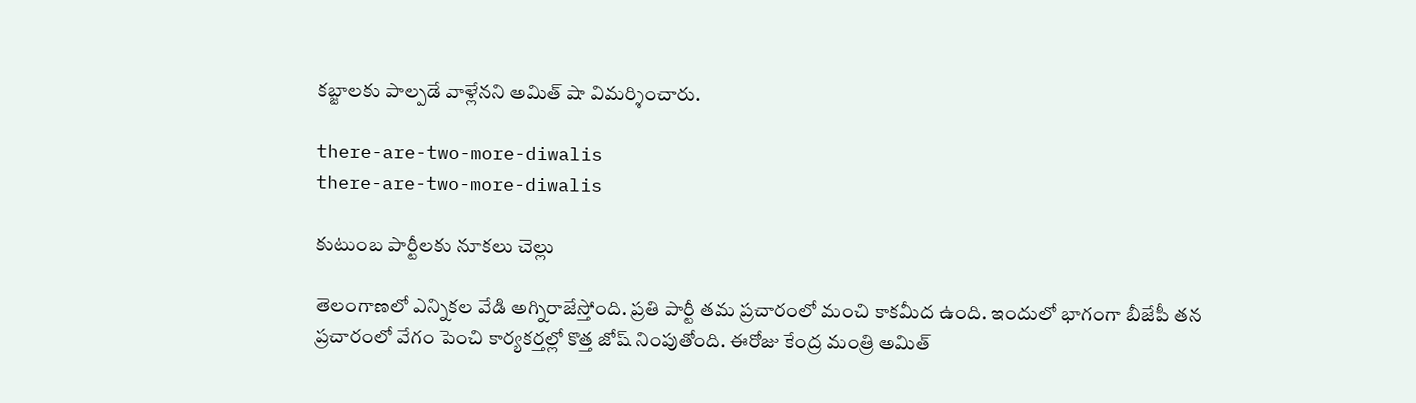కబ్జాలకు పాల్పడే వాళ్లేనని అమిత్ షా విమర్శించారు.

there-are-two-more-diwalis
there-are-two-more-diwalis

కుటుంబ పార్టీలకు నూకలు చెల్లు

తెలంగాణలో ఎన్నికల వేడి అగ్నిరాజేస్తోంది. ప్రతి పార్టీ తమ ప్రచారంలో మంచి కాకమీద ఉంది. ఇందులో భాగంగా బీజేపీ తన ప్రచారంలో వేగం పెంచి కార్యకర్తల్లో కొత్త జోష్ నింపుతోంది. ఈరోజు కేంద్ర మంత్రి అమిత్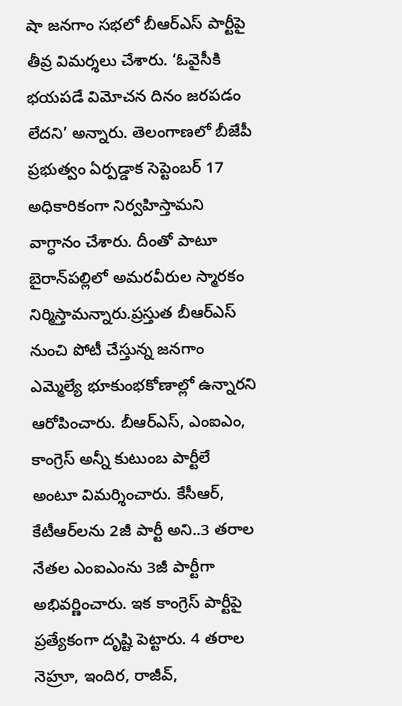షా జనగాం సభలో బీఆర్ఎస్ పార్టీపై తీవ్ర విమర్శలు చేశారు. ‘ఓవైసీకి భయపడే విమోచన దినం జరపడం లేదని’ అన్నారు. తెలంగాణలో బీజేపీ ప్రభుత్వం ఏర్పడ్డాక సెప్టెంబర్‌ 17 అధికారికంగా నిర్వహిస్తామని వాగ్ధానం చేశారు. దీంతో పాటూ బైరాన్‌పల్లిలో అమరవీరుల స్మారకం నిర్మిస్తామన్నారు.ప్రస్తుత బీఆర్ఎస్ నుంచి పోటీ చేస్తున్న జనగాం ఎమ్మెల్యే భూకుంభకోణాల్లో ఉన్నారని ఆరోపించారు. బీఆర్ఎస్, ఎంఐఎం, కాంగ్రెస్‌ అన్నీ కుటుంబ పార్టీలే అంటూ విమర్శించారు. కేసీఆర్, కేటీఆర్‌లను 2జీ పార్టీ అని..3 తరాల నేతల ఎంఐఎంను 3జీ పార్టీగా అభివర్ణించారు. ఇక కాంగ్రెస్ పార్టీపై ప్రత్యేకంగా దృష్టి పెట్టారు. 4 తరాల నెహ్రూ, ఇందిర, రాజీవ్‌,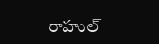రాహుల్‌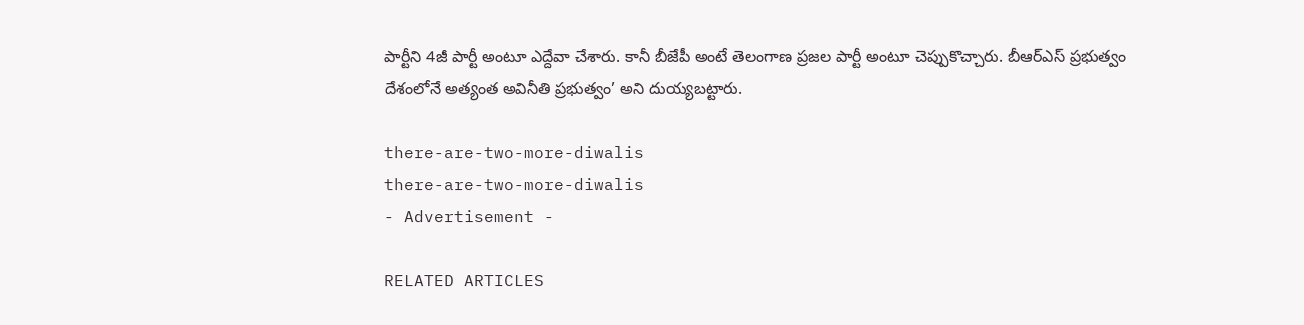పార్టీని 4జీ పార్టీ అంటూ ఎద్దేవా చేశారు. కానీ బీజేపీ అంటే తెలంగాణ ప్రజల పార్టీ అంటూ చెప్పుకొచ్చారు. బీఆర్‌ఎస్‌ ప్రభుత్వం దేశంలోనే అత్యంత అవినీతి ప్రభుత్వం’ అని దుయ్యబట్టారు.

there-are-two-more-diwalis
there-are-two-more-diwalis
- Advertisement -

RELATED ARTICLES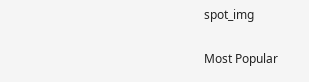spot_img

Most Popular